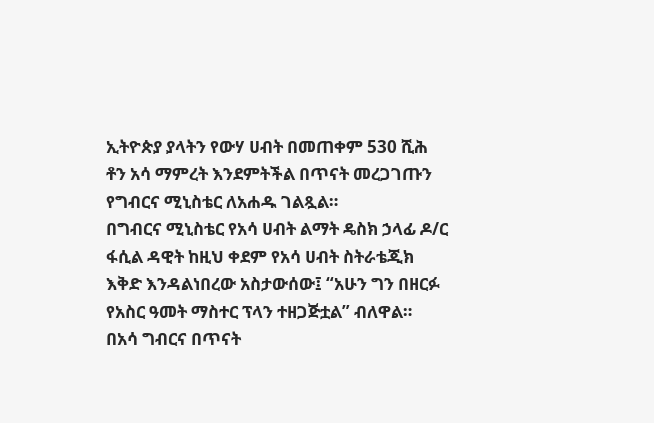ኢትዮጵያ ያላትን የውሃ ሀብት በመጠቀም 530 ሺሕ ቶን አሳ ማምረት እንደምትችል በጥናት መረጋገጡን የግብርና ሚኒስቴር ለአሐዱ ገልጿል።
በግብርና ሚኒስቴር የአሳ ሀብት ልማት ዴስክ ኃላፊ ዶ/ር ፋሲል ዳዊት ከዚህ ቀደም የአሳ ሀብት ስትራቴጂክ እቅድ እንዳልነበረው አስታውሰው፤ “አሁን ግን በዘርፉ የአስር ዓመት ማስተር ፕላን ተዘጋጅቷል” ብለዋል።
በአሳ ግብርና በጥናት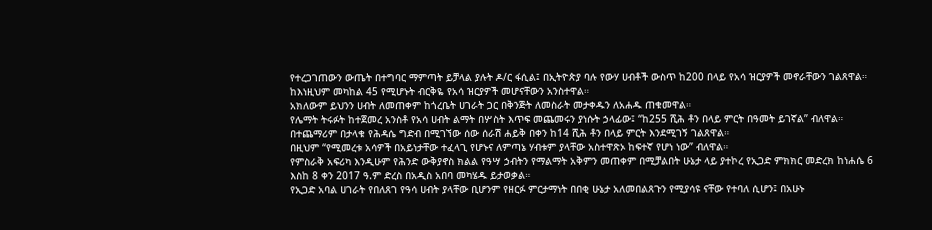የተረጋገጠውን ውጤት በተግባር ማምጣት ይቻላል ያሉት ዶ/ር ፋሲል፤ በኢትዮጵያ ባሉ የውሃ ሀብቶች ውስጥ ከ200 በላይ የአሳ ዝርያዎች መኖራቸውን ገልጸዋል። ከእነዚህም መካከል 45 የሚሆኑት ብርቅዬ የአሳ ዝርያዎች መሆናቸውን አንስተዋል።
አክለውም ይህንን ሀብት ለመጠቀም ከጎረቤት ሀገራት ጋር በቅንጅት ለመስራት መታቀዱን ለአሐዱ ጠቁመዋል።
የሌማት ትሩፉት ከተጀመረ አንስቶ የአሳ ሀብት ልማት በሦስት እጥፍ መጨመሩን ያነሱት ኃላፊው፤ “ከ255 ሺሕ ቶን በላይ ምርት በዓመት ይገኛል” ብለዋል።
በተጨማሪም በታላቁ የሕዳሴ ግድብ በሚገኘው ሰው ሰራሽ ሐይቅ በቀን ከ14 ሺሕ ቶን በላይ ምርት እንደሚገኝ ገልጸዋል።
በዚህም “የሚመረቱ አሳዎች በአይነታቸው ተፈላጊ የሆኑና ለምጣኔ ሃብቱም ያላቸው አስተዋጽኦ ከፍተኛ የሆነ ነው” ብለዋል።
የምስራቅ አፍሪካ እንዲሁም የሕንድ ውቅያኖስ ክልል የዓሣ ኃብትን የማልማት አቅምን መጠቀም በሚቻልበት ሁኔታ ላይ ያተኮረ የኢጋድ ምክክር መድረክ ከነሐሴ 6 እስከ 8 ቀን 2017 ዓ.ም ድረስ በአዲስ አበባ መካሄዱ ይታወቃል።
የኢጋድ አባል ሀገራት የበለጸገ የዓሳ ሀብት ያላቸው ቢሆንም የዘርፉ ምርታማነት በበቂ ሁኔታ አለመበልጸጉን የሚያሳዩ ናቸው የተባለ ሲሆን፤ በአሁኑ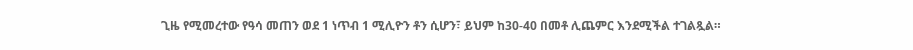ጊዜ የሚመረተው የዓሳ መጠን ወደ 1 ነጥብ 1 ሚሊዮን ቶን ሲሆን፣ ይህም ከ30-40 በመቶ ሊጨምር እንደሚችል ተገልጿል።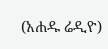(አሐዱ ሬዲዮ)